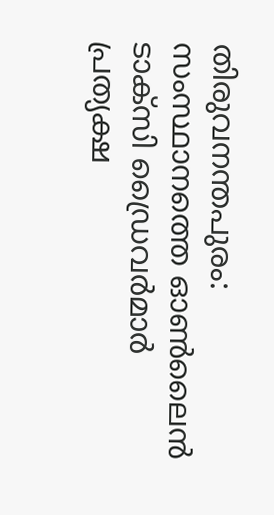തിരുവനന്തപുരം: സംസ്ഥാനത്തെ ഓൺലൈൻ ടാക്സി ഡ്രൈവർമാർ പ്രത്യക്ഷ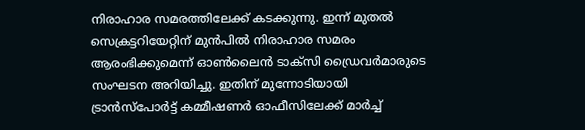നിരാഹാര സമരത്തിലേക്ക് കടക്കുന്നു. ഇന്ന് മുതൽ സെക്രട്ടറിയേറ്റിന് മുൻപിൽ നിരാഹാര സമരം ആരംഭിക്കുമെന്ന് ഓൺലൈൻ ടാക്സി ഡ്രൈവർമാരുടെ സംഘടന അറിയിച്ചു. ഇതിന് മുന്നോടിയായി ട്രാൻസ്പോർട്ട് കമ്മീഷണർ ഓഫീസിലേക്ക് മാർച്ച്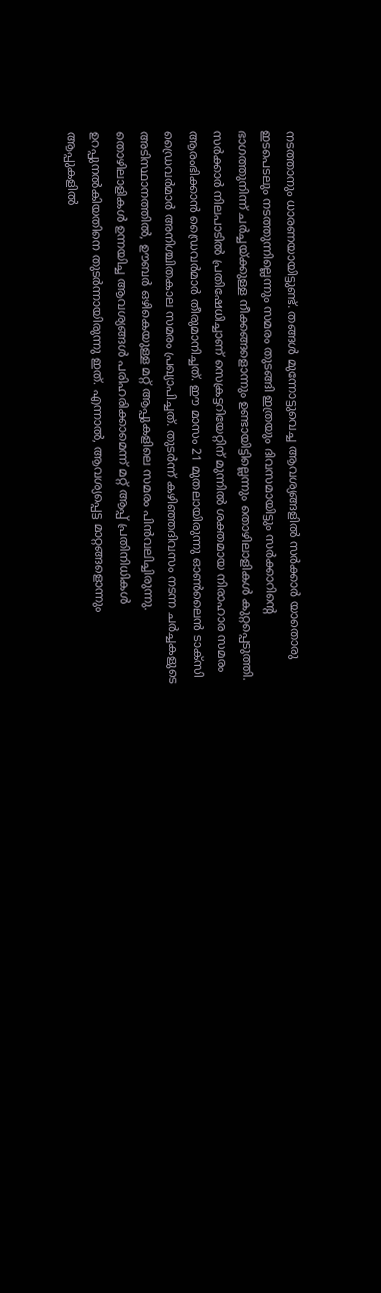നടത്താനും ധാരണയായിട്ടുണ്ട്. തങ്ങൾ മുന്നോട്ടുവെച്ച ആവശ്യങ്ങളിൽ സർക്കാർ യാതൊരു ഇടപെടലും നടത്തുന്നില്ലെന്നും സമരം തുടങ്ങി ഇത്രയും ദിവസമായിട്ടും സർക്കാറിന്റെ ഭാഗത്തുനിന്ന് ചർച്ചയ്ക്കുള്ള നീക്കങ്ങളൊന്നും ഉണ്ടായിട്ടില്ലെന്നും തൊഴിലാളികൾ കുറ്റപ്പെടുത്തി.
സർക്കാർ നിലപാടിൽ പ്രതിഷേധിച്ചാണ് സെക്രട്ടറിയേറ്റിന് മുന്നിൽ ശക്തമായ നിരാഹാര സമരം ആരംഭിക്കാൻ ഡ്രൈവർമാർ തീരുമാനിച്ചത്. ഈ മാസം 21 മുതലായിരുന്നു ഓൺലൈൻ ടാക്സി ഡ്രൈവർമാർ അനിശ്ചിതകാല സമരം പ്രഖ്യാപിച്ചത്. തുടർന്ന് കഴിഞ്ഞദിവസം നടന്ന ചർച്ചകളുടെ അടിസ്ഥാനത്തിൽ, ഊബർ ഒഴികെയുള്ള മറ്റ് ആപ്പുകളിലെ സമരം പിൻവലിച്ചിരുന്നു. തൊഴിലാളികൾ ഉന്നയിച്ച ആവശ്യങ്ങൾ പരിഹരിക്കാമെന്ന് മറ്റ് ആപ്പ് പ്രതിനിധികൾ ഉറപ്പുനൽകിയതിനെ തുടർന്നായിരുന്നു ഇത്. എന്നാൽ, ആവശ്യപ്പെട്ട മാറ്റങ്ങളൊന്നും ആപ്പുകളിൽ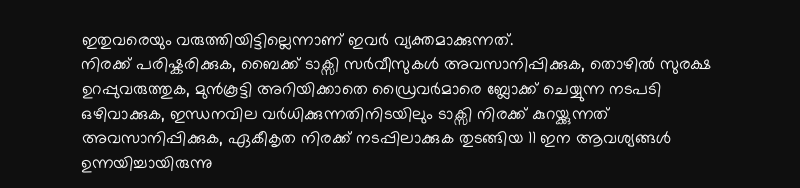ഇതുവരെയും വരുത്തിയിട്ടില്ലെന്നാണ് ഇവർ വ്യക്തമാക്കുന്നത്.
നിരക്ക് പരിഷ്കരിക്കുക, ബൈക്ക് ടാക്സി സർവീസുകൾ അവസാനിപ്പിക്കുക, തൊഴിൽ സുരക്ഷ ഉറപ്പുവരുത്തുക, മുൻകൂട്ടി അറിയിക്കാതെ ഡ്രൈവർമാരെ ബ്ലോക്ക് ചെയ്യുന്ന നടപടി ഒഴിവാക്കുക, ഇന്ധനവില വർധിക്കുന്നതിനിടയിലും ടാക്സി നിരക്ക് കുറയ്ക്കുന്നത് അവസാനിപ്പിക്കുക, ഏകീകൃത നിരക്ക് നടപ്പിലാക്കുക തുടങ്ങിയ 11 ഇന ആവശ്യങ്ങൾ ഉന്നയിച്ചായിരുന്നു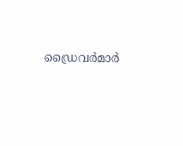ഡ്രൈവർമാർ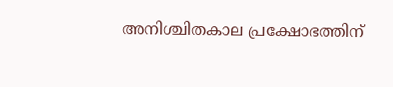അനിശ്ചിതകാല പ്രക്ഷോഭത്തിന്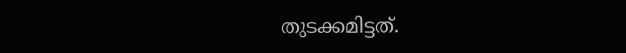തുടക്കമിട്ടത്.